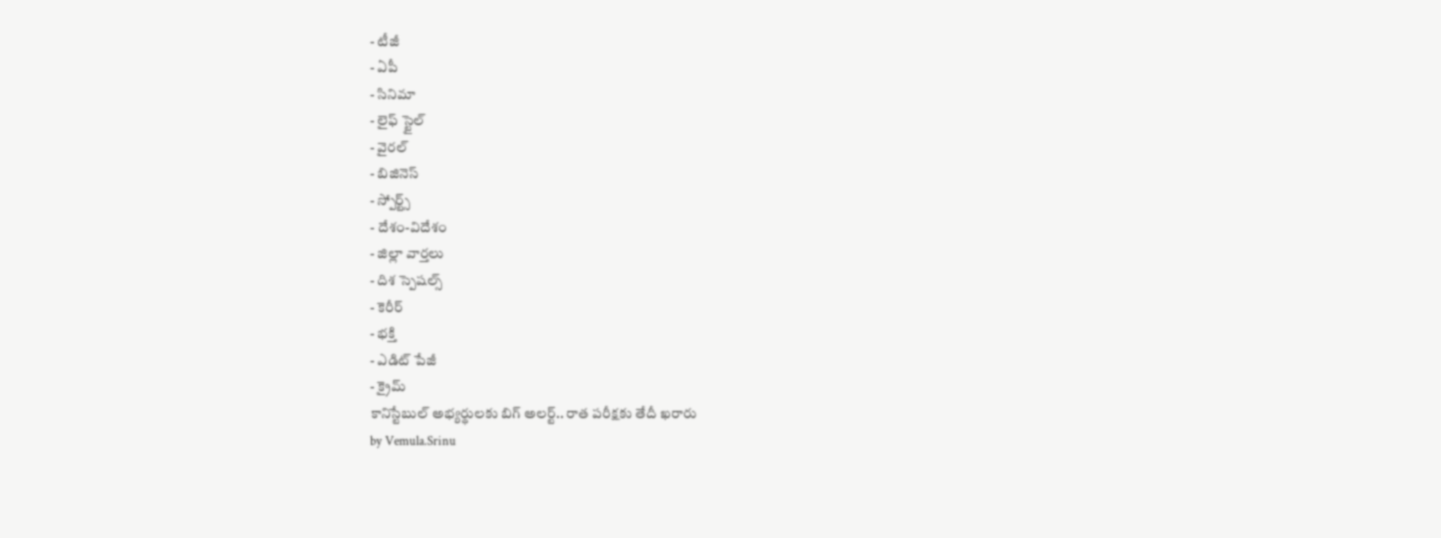- టీజీ
- ఏపీ
- సినిమా
- లైఫ్ స్టైల్
- వైరల్
- బిజినెస్
- స్పోర్ట్స్
- దేశం-విదేశం
- జిల్లా వార్తలు
- దిశ స్పెషల్స్
- కెరీర్
- భక్తి
- ఎడిట్ పేజీ
- క్రైమ్
కానిస్టేబుల్ అభ్యర్థులకు బిగ్ అలర్ట్.. రాత పరీక్షకు తేదీ ఖరారు
by Vemula.Srinu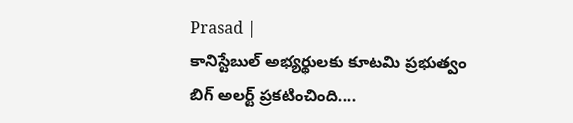Prasad |
కానిస్టేబుల్ అభ్యర్థులకు కూటమి ప్రభుత్వం బిగ్ అలర్ట్ ప్రకటించింది....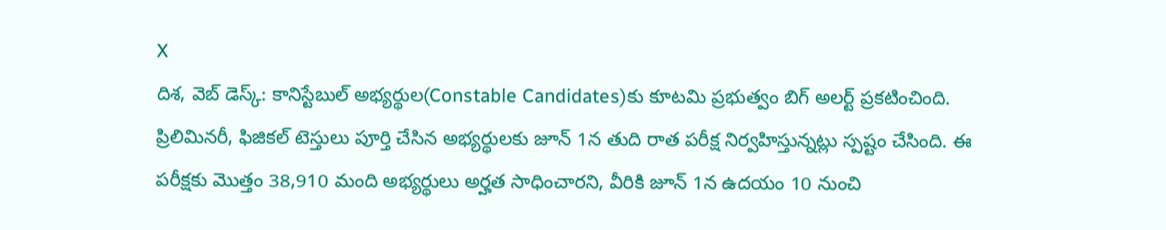X
దిశ, వెబ్ డెస్క్: కానిస్టేబుల్ అభ్యర్థుల(Constable Candidates)కు కూటమి ప్రభుత్వం బిగ్ అలర్ట్ ప్రకటించింది. ప్రిలిమినరీ, ఫిజికల్ టెస్తులు పూర్తి చేసిన అభ్యర్థులకు జూన్ 1న తుది రాత పరీక్ష నిర్వహిస్తున్నట్లు స్పష్టం చేసింది. ఈ పరీక్షకు మొత్తం 38,910 మంది అభ్యర్థులు అర్హత సాధించారని, వీరికి జూన్ 1న ఉదయం 10 నుంచి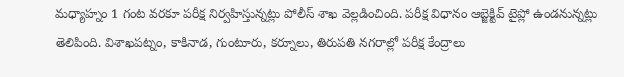మధ్యాహ్నం 1 గంట వరకూ పరీక్ష నిర్వహిస్తున్నట్లు పోలీస్ శాఖ వెల్లడించింది. పరీక్ష విధానం ఆబ్జెక్టివ్ టైప్లో ఉండనున్నట్లు తెలిపింది. విశాఖపట్నం, కాకినాడ, గుంటూరు, కర్నూలు, తిరుపతి నగరాల్లో పరీక్ష కేంద్రాలు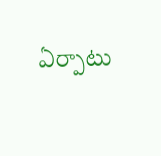ఏర్పాటు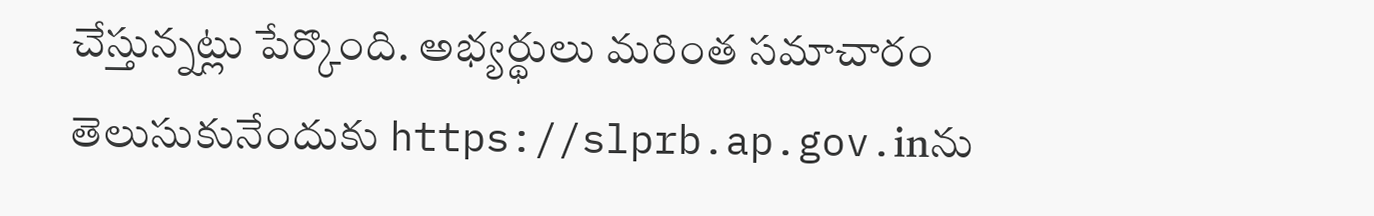చేస్తున్నట్లు పేర్కొంది. అభ్యర్థులు మరింత సమాచారం తెలుసుకునేందుకు https://slprb.ap.gov.inను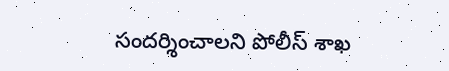సందర్శించాలని పోలీస్ శాఖ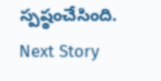స్పష్ఠంచేసింది.
Next Story